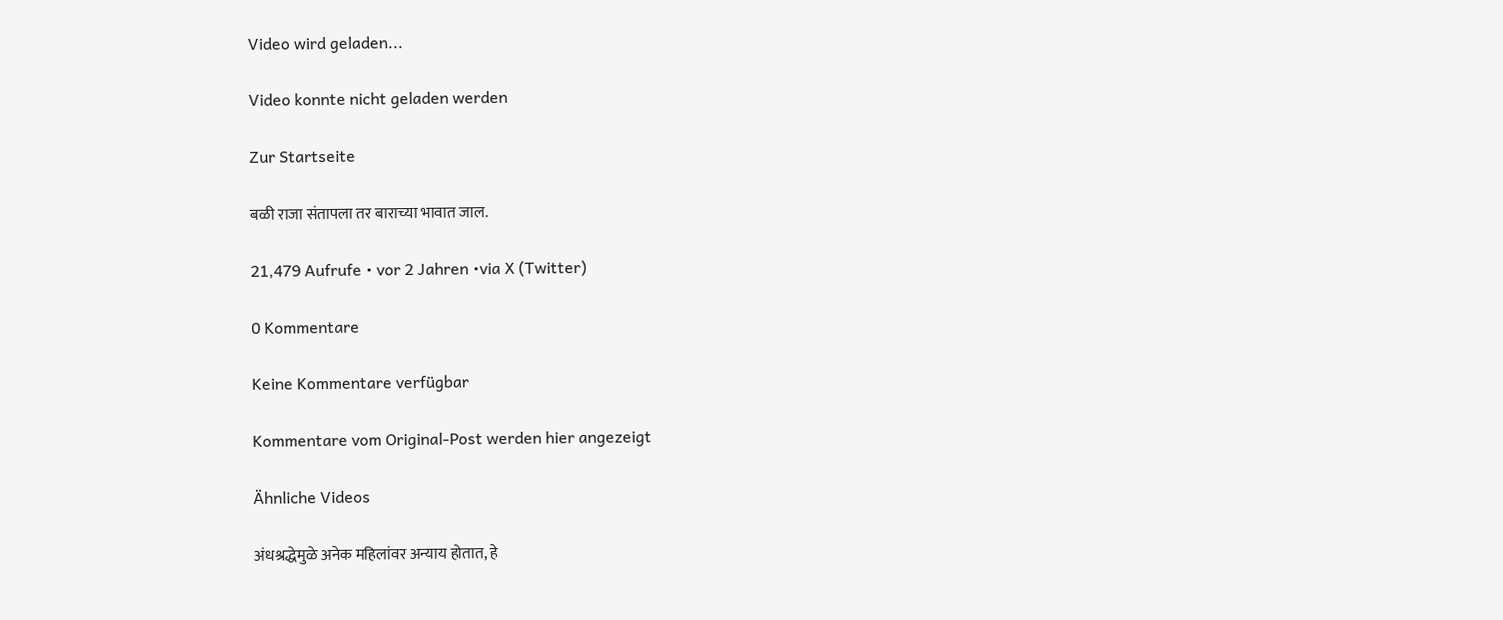Video wird geladen...

Video konnte nicht geladen werden

Zur Startseite

बळी राजा संतापला तर बाराच्या भावात जाल.

21,479 Aufrufe • vor 2 Jahren •via X (Twitter)

0 Kommentare

Keine Kommentare verfügbar

Kommentare vom Original-Post werden hier angezeigt

Ähnliche Videos

अंधश्रद्धेमुळे अनेक महिलांवर अन्याय होतात, हे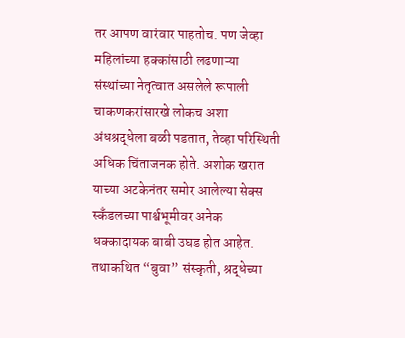तर आपण वारंवार पाहतोच. पण जेव्हा महिलांच्या हक्कांसाठी लढणाऱ्या संस्थांच्या नेतृत्वात असलेले रूपाली चाकणकरांसारखे लोकच अशा अंधश्रद्धेला बळी पडतात, तेव्हा परिस्थिती अधिक चिंताजनक होते. अशोक खरात याच्या अटकेनंतर समोर आलेल्या सेक्स स्कँडलच्या पार्श्वभूमीवर अनेक धक्कादायक बाबी उघड होत आहेत. तथाकथित “बुवा” संस्कृती, श्रद्धेच्या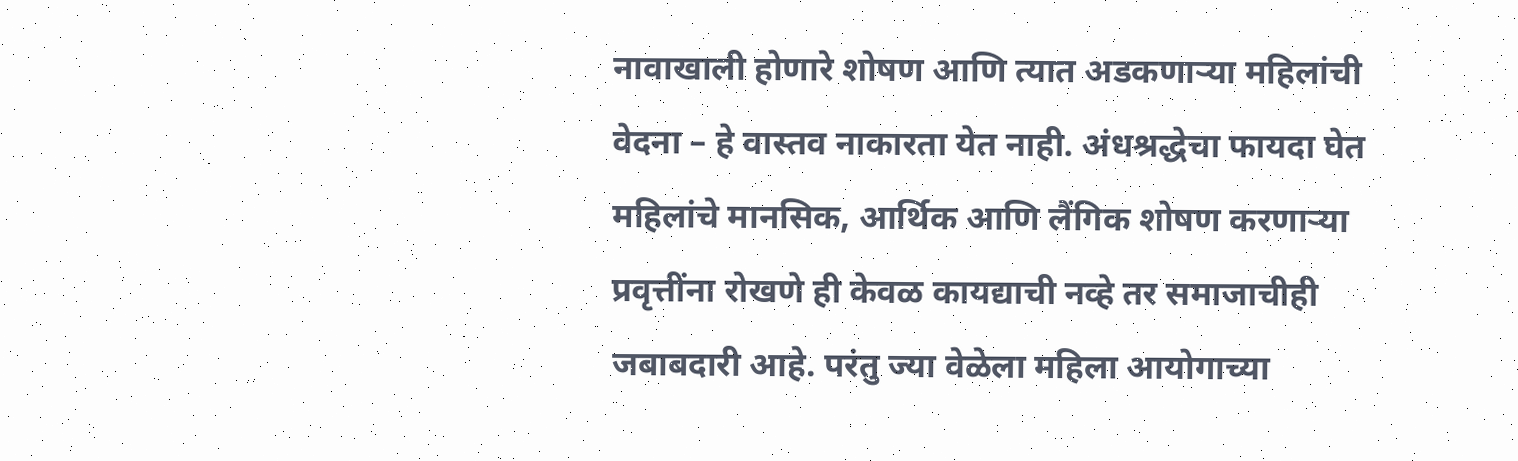नावाखाली होणारे शोषण आणि त्यात अडकणाऱ्या महिलांची वेदना – हे वास्तव नाकारता येत नाही. अंधश्रद्धेचा फायदा घेत महिलांचे मानसिक, आर्थिक आणि लैंगिक शोषण करणाऱ्या प्रवृत्तींना रोखणे ही केवळ कायद्याची नव्हे तर समाजाचीही जबाबदारी आहे. परंतु ज्या वेळेला महिला आयोगाच्या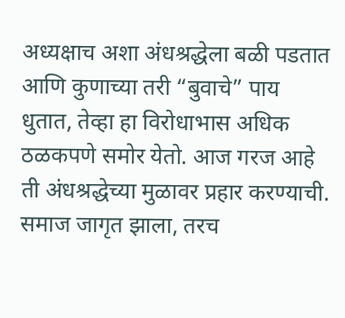अध्यक्षाच अशा अंधश्रद्धेला बळी पडतात आणि कुणाच्या तरी “बुवाचे” पाय धुतात, तेव्हा हा विरोधाभास अधिक ठळकपणे समोर येतो. आज गरज आहे ती अंधश्रद्धेच्या मुळावर प्रहार करण्याची. समाज जागृत झाला, तरच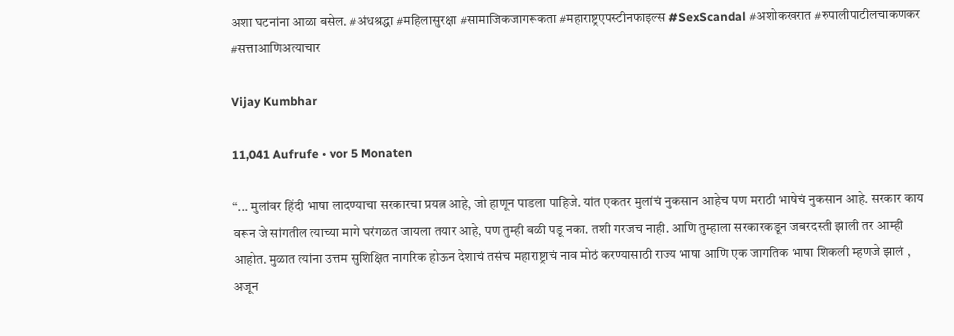अशा घटनांना आळा बसेल. #अंधश्रद्धा #महिलासुरक्षा #सामाजिकजागरूकता #महाराष्ट्रएपस्टीनफाइल्स #SexScandal #अशोकखरात #रुपालीपाटीलचाकणकर #सत्ताआणिअत्याचार

Vijay Kumbhar

11,041 Aufrufe • vor 5 Monaten

“... मुलांवर हिंदी भाषा लादण्याचा सरकारचा प्रयत्न आहे, जो हाणून पाडला पाहिजे. यांत एकतर मुलांचं नुकसान आहेच पण मराठी भाषेचं नुकसान आहे. सरकार काय वरून जे सांगतील त्याच्या मागे घरंगळत जायला तयार आहे, पण तुम्ही बळी पडू नका. तशी गरजच नाही. आणि तुम्हाला सरकारकडून जबरदस्ती झाली तर आम्ही आहोत. मुळात त्यांना उत्तम सुशिक्षित नागरिक होऊन देशाचं तसंच महाराष्ट्राचं नाव मोठं करण्यासाठी राज्य भाषा आणि एक जागतिक भाषा शिकली म्हणजे झालं , अजून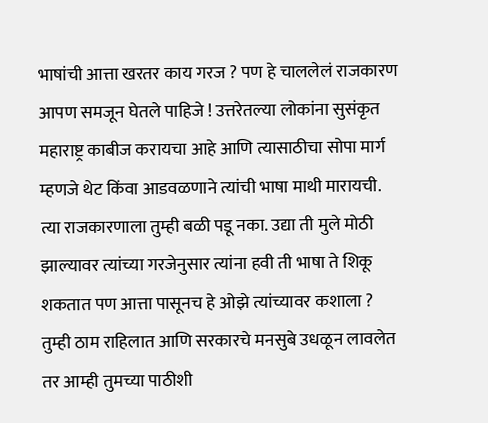भाषांची आत्ता खरतर काय गरज ? पण हे चाललेलं राजकारण आपण समजून घेतले पाहिजे ! उत्तरेतल्या लोकांना सुसंकृत महाराष्ट्र काबीज करायचा आहे आणि त्यासाठीचा सोपा मार्ग म्हणजे थेट किंवा आडवळणाने त्यांची भाषा माथी मारायची. त्या राजकारणाला तुम्ही बळी पडू नका. उद्या ती मुले मोठी झाल्यावर त्यांच्या गरजेनुसार त्यांना हवी ती भाषा ते शिकू शकतात पण आत्ता पासूनच हे ओझे त्यांच्यावर कशाला ? तुम्ही ठाम राहिलात आणि सरकारचे मनसुबे उधळून लावलेत तर आम्ही तुमच्या पाठीशी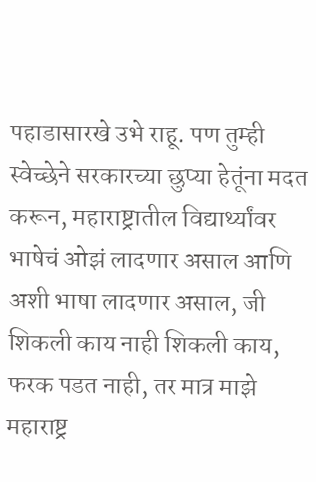पहाडासारखे उभे राहू. पण तुम्ही स्वेच्छेने सरकारच्या छुप्या हेतूंना मदत करून, महाराष्ट्रातील विद्यार्थ्यांवर भाषेचं ओझं लादणार असाल आणि अशी भाषा लादणार असाल, जी शिकली काय नाही शिकली काय, फरक पडत नाही, तर मात्र माझे महाराष्ट्र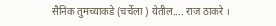सैनिक तुमच्याकडे (चर्चेला ) येतील.... राज ठाकरे ।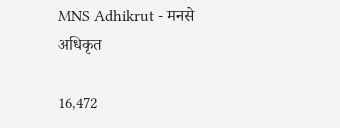MNS Adhikrut - मनसे अधिकृत

16,472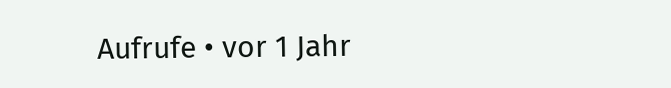Aufrufe • vor 1 Jahr